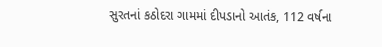સુરતનાં કઠોદરા ગામમાં દીપડાનો આતંક, 112 વર્ષના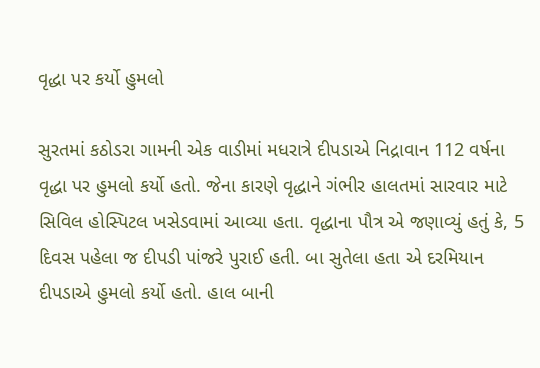વૃદ્ધા પર કર્યો હુમલો

સુરતમાં કઠોડરા ગામની એક વાડીમાં મધરાત્રે દીપડાએ નિદ્રાવાન 112 વર્ષના વૃદ્ધા પર હુમલો કર્યો હતો. જેના કારણે વૃદ્ધાને ગંભીર હાલતમાં સારવાર માટે સિવિલ હોસ્પિટલ ખસેડવામાં આવ્યા હતા. વૃદ્ધાના પૌત્ર એ જણાવ્યું હતું કે, 5 દિવસ પહેલા જ દીપડી પાંજરે પુરાઈ હતી. બા સુતેલા હતા એ દરમિયાન દીપડાએ હુમલો કર્યો હતો. હાલ બાની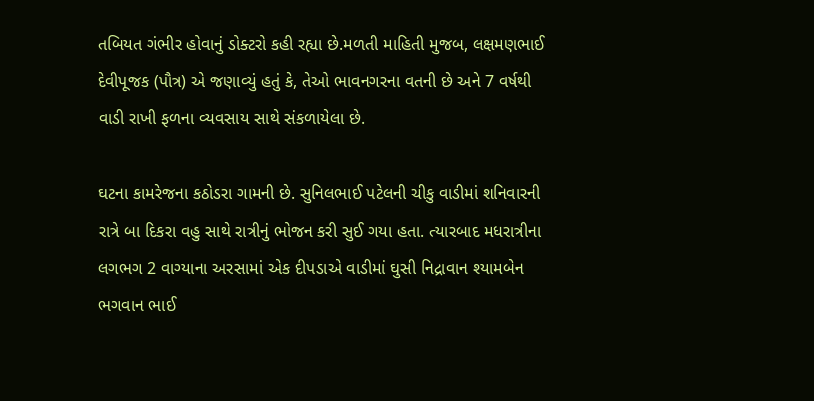તબિયત ગંભીર હોવાનું ડોક્ટરો કહી રહ્યા છે.મળતી માહિતી મુજબ, લક્ષમણભાઈ દેવીપૂજક (પૌત્ર) એ જણાવ્યું હતું કે, તેઓ ભાવનગરના વતની છે અને 7 વર્ષથી વાડી રાખી ફળના વ્યવસાય સાથે સંકળાયેલા છે.

ઘટના કામરેજના કઠોડરા ગામની છે. સુનિલભાઈ પટેલની ચીકુ વાડીમાં શનિવારની રાત્રે બા દિકરા વહુ સાથે રાત્રીનું ભોજન કરી સુઈ ગયા હતા. ત્યારબાદ મધરાત્રીના લગભગ 2 વાગ્યાના અરસામાં એક દીપડાએ વાડીમાં ઘુસી નિદ્રાવાન શ્યામબેન ભગવાન ભાઈ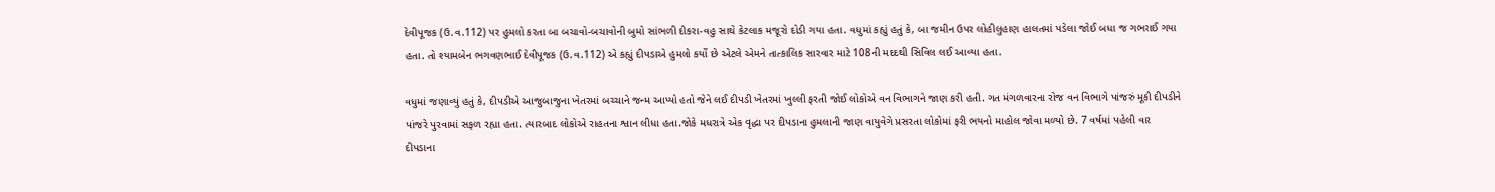દેવીપૂજક (ઉ.વ.112) પર હુમલો કરતા બા બચાવો-બચાવોની બુમો સાંભળી દીકરા-વહુ સાથે કેટલાક મજૂરો દોડી ગયા હતા. વધુમાં કહ્યું હતું કે, બા જમીન ઉપર લોહીલુહાણ હાલતમાં પડેલા જોઈ બધા જ ગભરાઈ ગયા હતા. તો શ્યામબેન ભગવણભાઈ દેવીપૂજક (ઉ.વ.112) એ કહ્યું દીપડાએ હુમલો કર્યો છે એટલે એમને તાત્કાલિક સારવાર માટે 108ની મદદથી સિવિલ લઈ આવ્યા હતા.

વધુમાં જણાવ્યું હતું કે, દીપડીએ આજુબાજુના ખેતરમાં બચ્ચાને જન્મ આપ્યો હતો જેને લઈ દીપડી ખેતરમાં ખુલ્લી ફરતી જોઈ લોકોએ વન વિભાગને જાણ કરી હતી. ગત મંગળવારના રોજ વન વિભાગે પાંજરું મૂકી દીપડીને પાંજરે પુરવામાં સફળ રહ્યા હતા. ત્યારબાદ લોકોએ રાહતના શ્વાન લીધા હતા.જોકે મધરાત્રે એક વૃદ્ધા પર દીપડાના હુમલાની જાણ વાયુવેગે પ્રસરતા લોકોમાં ફરી ભયનો માહોલ જોવા મળ્યો છે. 7 વર્ષમાં પહેલી વાર દીપડાના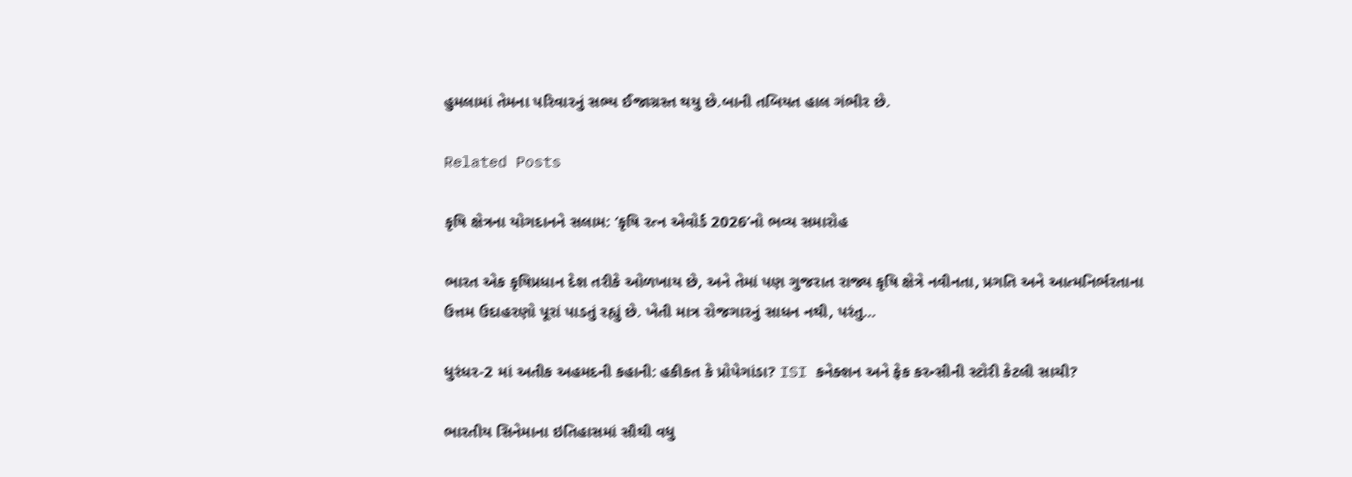હુમલામાં તેમના પરિવારનું સભ્ય ઈજાગ્રસ્ત થયુ છે.બાની તબિયત હાલ ગંભીર છે.

Related Posts

કૃષિ ક્ષેત્રના યોગદાનને સલામ: ‘કૃષિ રત્ન એવોર્ડ 2026’નો ભવ્ય સમારોહ

ભારત એક કૃષિપ્રધાન દેશ તરીકે ઓળખાય છે, અને તેમાં પણ ગુજરાત રાજ્ય કૃષિ ક્ષેત્રે નવીનતા, પ્રગતિ અને આત્મનિર્ભરતાના ઉત્તમ ઉદાહરણો પૂરાં પાડતું રહ્યું છે. ખેતી માત્ર રોજગારનું સાધન નથી, પરંતુ…

ધુરંધર-2 માં અતીક અહમદની કહાની: હકીકત કે પ્રોપેગાંડા? ISI કનેક્શન અને ફેક કરન્સીની સ્ટોરી કેટલી સાચી?

ભારતીય સિનેમાના ઇતિહાસમાં સૌથી વધુ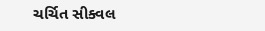ચર્ચિત સીક્વલ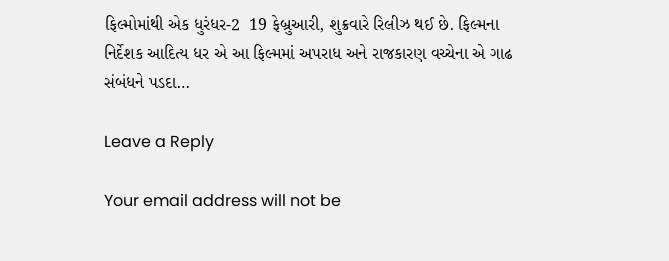ફિલ્મોમાંથી એક ધુરંધર-2  19 ફેબ્રુઆરી, શુક્રવારે રિલીઝ થઈ છે. ફિલ્મના નિર્દેશક આદિત્ય ધર એ આ ફિલ્મમાં અપરાધ અને રાજકારણ વચ્ચેના એ ગાઢ સંબંધને પડદા…

Leave a Reply

Your email address will not be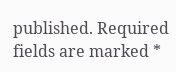published. Required fields are marked *